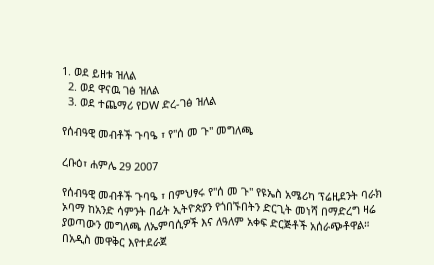1. ወደ ይዘቱ ዝለል
  2. ወደ ዋናዉ ገፅ ዝለል
  3. ወደ ተጨማሪ የDW ድረ-ገፅ ዝለል

የሰብዓዊ መብቶች ጉባዔ ፣ የ"ሰ መ ጉ" መግለጫ

ረቡዕ፣ ሐምሌ 29 2007

የሰብዓዊ መብቶች ጉባዔ ፣ በምህፃሩ የ"ሰ መ ጉ" የዩኤስ አሜሪካ ፕሬዚደንት ባራክ ኦባማ ከአንድ ሳምንት በፊት ኢትዮጵያን የጎበኙበትን ድርጊት መነሻ በማድረግ ዛሬ ያወጣውን መግለጫ ለኤምባሲዎች እና ለዓለም አቀፍ ድርጅቶች አሰራጭቶዋል። በአዲስ መዋቅር እየተደራጀ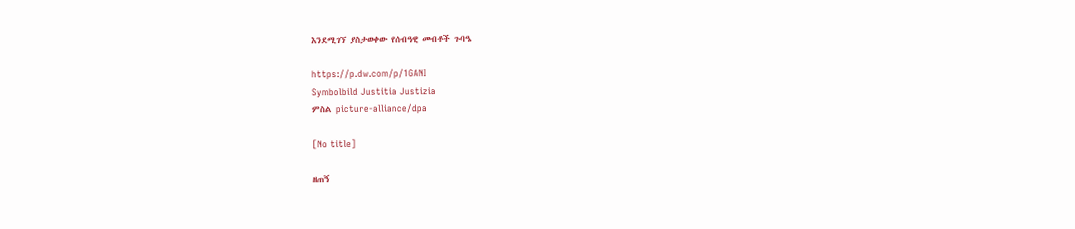እንደሚገኘ ያስታወቀው የሰብዓዊ መብቶች ጉባዔ

https://p.dw.com/p/1GANI
Symbolbild Justitia Justizia
ምስል picture-alliance/dpa

[No title]

ዘጠኝ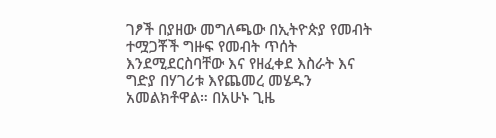ገፆች በያዘው መግለጫው በኢትዮጵያ የመብት ተሟጋቾች ግዙፍ የመብት ጥሰት እንደሚደርስባቸው እና የዘፈቀደ እስራት እና ግድያ በሃገሪቱ እየጨመረ መሄዱን አመልክቶዋል። በአሁኑ ጊዜ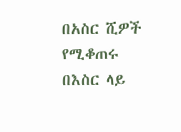በአስር ሺዎች የሚቆጠሩ በእስር ላይ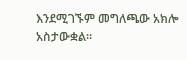እንደሚገኙም መግለጫው አክሎ አስታውቋል።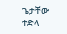ጌታቸው ተድላ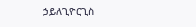ኃይለጊዮርጊስ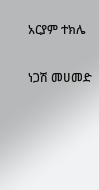አርያም ተክሌ

ነጋሽ መሀመድ